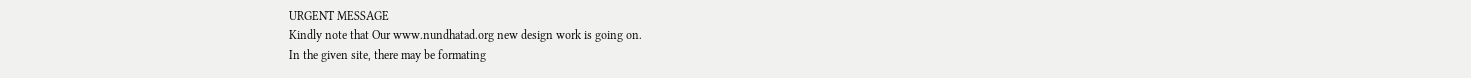URGENT MESSAGE
Kindly note that Our www.nundhatad.org new design work is going on.
In the given site, there may be formating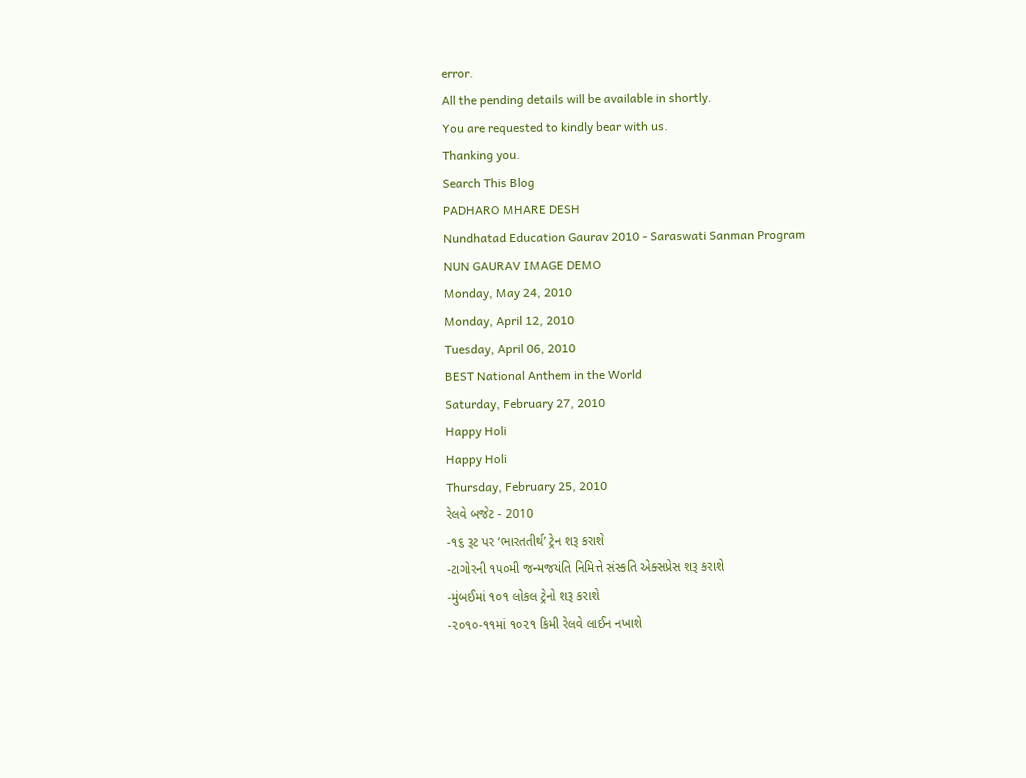error.
All the pending details will be available in shortly.
You are requested to kindly bear with us.
Thanking you.
Search This Blog
PADHARO MHARE DESH
Nundhatad Education Gaurav 2010 - Saraswati Sanman Program
NUN GAURAV IMAGE DEMO
Monday, May 24, 2010
Monday, April 12, 2010
Tuesday, April 06, 2010
BEST National Anthem in the World
Saturday, February 27, 2010
Happy Holi
Happy Holi
Thursday, February 25, 2010
રેલવે બજેટ - 2010
-૧૬ રૂટ પર ‘ભારતતીર્થ’ ટ્રેન શરૂ કરાશે
-ટાગોરની ૧૫૦મી જન્મજયંતિ નિમિત્તે સંસ્કતિ એક્સપ્રેસ શરૂ કરાશે
-મુંબઈમાં ૧૦૧ લોકલ ટ્રેનો શરૂ કરાશે
-૨૦૧૦-૧૧માં ૧૦૨૧ કિમી રેલવે લાઈન નખાશે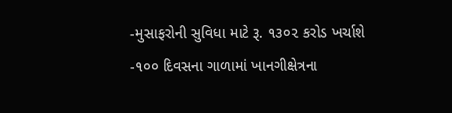-મુસાફરોની સુવિધા માટે રૂ. ૧૩૦૨ કરોડ ખર્ચાશે
-૧૦૦ દિવસના ગાળામાં ખાનગીક્ષેત્રના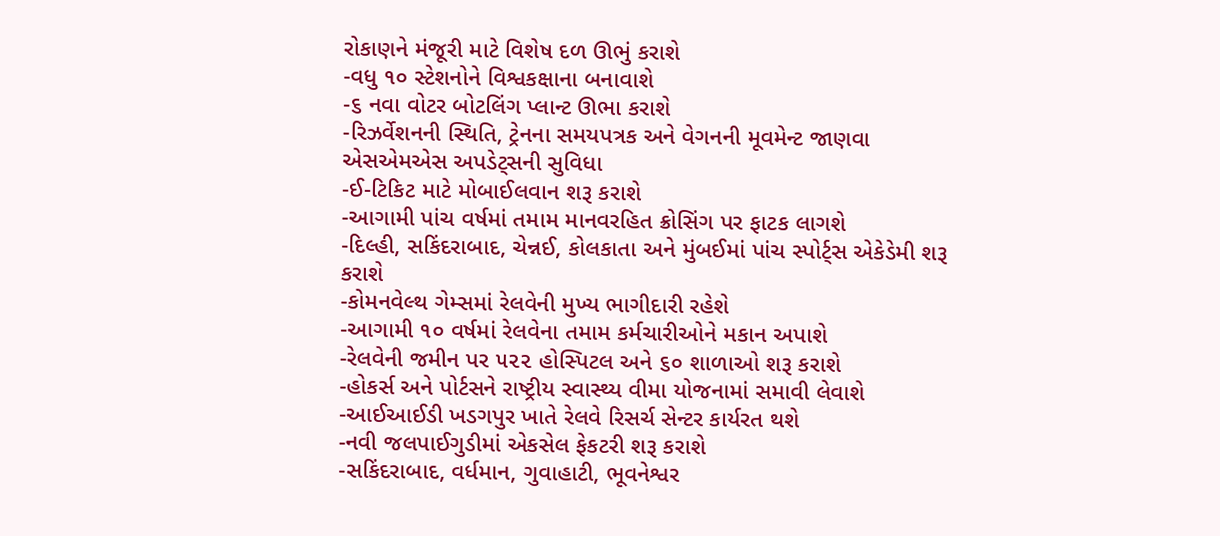રોકાણને મંજૂરી માટે વિશેષ દળ ઊભું કરાશે
-વધુ ૧૦ સ્ટેશનોને વિશ્વકક્ષાના બનાવાશે
-૬ નવા વોટર બોટલિંગ પ્લાન્ટ ઊભા કરાશે
-રિઝર્વેશનની સ્થિતિ, ટ્રેનના સમયપત્રક અને વેગનની મૂવમેન્ટ જાણવા એસએમએસ અપડેટ્સની સુવિધા
-ઈ-ટિકિટ માટે મોબાઈલવાન શરૂ કરાશે
-આગામી પાંચ વર્ષમાં તમામ માનવરહિત ક્રોસિંગ પર ફાટક લાગશે
-દિલ્હી, સકિંદરાબાદ, ચેન્નઈ, કોલકાતા અને મુંબઈમાં પાંચ સ્પોર્ટ્સ એકેડેમી શરૂ કરાશે
-કોમનવેલ્થ ગેમ્સમાં રેલવેની મુખ્ય ભાગીદારી રહેશે
-આગામી ૧૦ વર્ષમાં રેલવેના તમામ કર્મચારીઓને મકાન અપાશે
-રેલવેની જમીન પર ૫૨૨ હોસ્પિટલ અને ૬૦ શાળાઓ શરૂ કરાશે
-હોકર્સ અને પોર્ટસને રાષ્ટ્રીય સ્વાસ્થ્ય વીમા યોજનામાં સમાવી લેવાશે
-આઈઆઈડી ખડગપુર ખાતે રેલવે રિસર્ચ સેન્ટર કાર્યરત થશે
-નવી જલપાઈગુડીમાં એકસેલ ફેકટરી શરૂ કરાશે
-સકિંદરાબાદ, વર્ધમાન, ગુવાહાટી, ભૂવનેશ્વર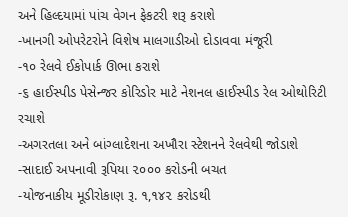અને હિલ્દયામાં પાંચ વેગન ફેકટરી શરૂ કરાશે
-ખાનગી ઓપરેટરોને વિશેષ માલગાડીઓ દોડાવવા મંજૂરી
-૧૦ રેલવે ઈકોપાર્ક ઊભા કરાશે
-૬ હાઈસ્પીડ પેસેન્જર કોરિડોર માટે નેશનલ હાઈસ્પીડ રેલ ઓથોરિટી રચાશે
-અગરતલા અને બાંગ્લાદેશના અખૌરા સ્ટેશનને રેલવેથી જોડાશે
-સાદાઈ અપનાવી રૂપિયા ૨૦૦૦ કરોડની બચત
-યોજનાકીય મૂડીરોકાણ રૂ. ૧,૧૪૨ કરોડથી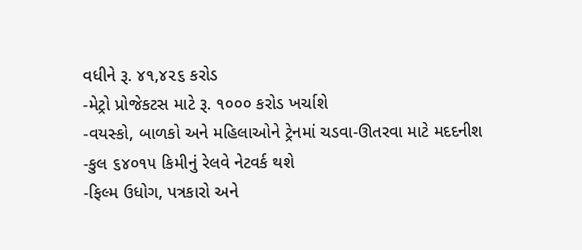વધીને રૂ. ૪૧,૪૨૬ કરોડ
-મેટ્રો પ્રોજેકટસ માટે રૂ. ૧૦૦૦ કરોડ ખર્ચાશે
-વયસ્કો, બાળકો અને મહિલાઓને ટ્રેનમાં ચડવા-ઊતરવા માટે મદદનીશ
-કુલ ૬૪૦૧૫ કિમીનું રેલવે નેટવર્ક થશે
-ફિલ્મ ઉધોગ, પત્રકારો અને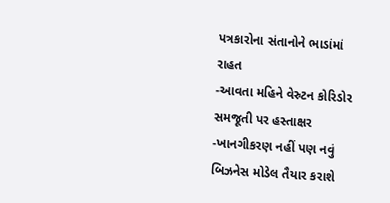પત્રકારોના સંતાનોને ભાડાંમાં રાહત
-આવતા મહિને વેસ્ર્ટન કોરિડોર સમજૂતી પર હસ્તાક્ષર
-ખાનગીકરણ નહીં પણ નવું બિઝનેસ મોડેલ તૈયાર કરાશે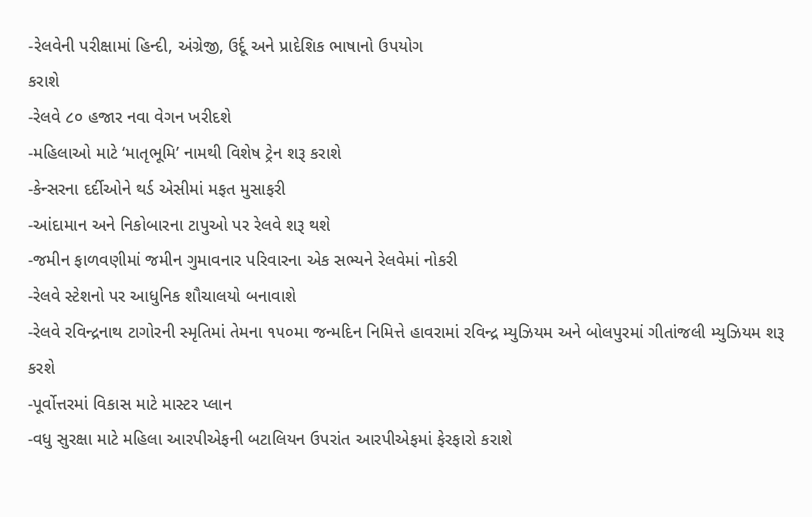-રેલવેની પરીક્ષામાં હિન્દી, અંગ્રેજી, ઉર્દૂ અને પ્રાદેશિક ભાષાનો ઉપયોગ
કરાશે
-રેલવે ૮૦ હજાર નવા વેગન ખરીદશે
-મહિલાઓ માટે ‘માતૃભૂમિ’ નામથી વિશેષ ટ્રેન શરૂ કરાશે
-કેન્સરના દર્દીઓને થર્ડ એસીમાં મફત મુસાફરી
-આંદામાન અને નિકોબારના ટાપુઓ પર રેલવે શરૂ થશે
-જમીન ફાળવણીમાં જમીન ગુમાવનાર પરિવારના એક સભ્યને રેલવેમાં નોકરી
-રેલવે સ્ટેશનો પર આધુનિક શૌચાલયો બનાવાશે
-રેલવે રવિન્દ્રનાથ ટાગોરની સ્મૃતિમાં તેમના ૧૫૦મા જન્મદિન નિમિત્તે હાવરામાં રવિન્દ્ર મ્યુઝિયમ અને બોલપુરમાં ગીતાંજલી મ્યુઝિયમ શરૂ કરશે
-પૂર્વોત્તરમાં વિકાસ માટે માસ્ટર પ્લાન
-વધુ સુરક્ષા માટે મહિલા આરપીએફની બટાલિયન ઉપરાંત આરપીએફમાં ફેરફારો કરાશે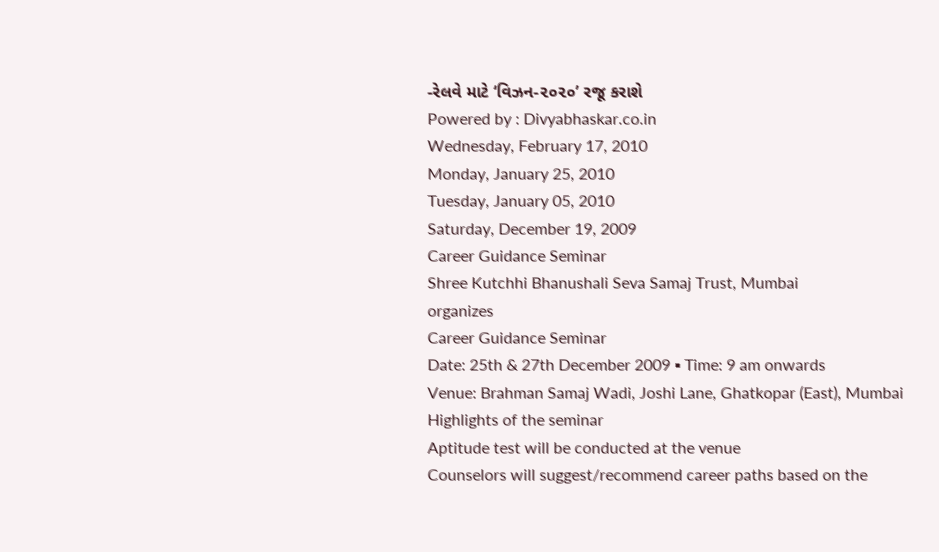-રેલવે માટે ‘વિઝન-૨૦૨૦’ રજૂ કરાશે
Powered by : Divyabhaskar.co.in
Wednesday, February 17, 2010
Monday, January 25, 2010
Tuesday, January 05, 2010
Saturday, December 19, 2009
Career Guidance Seminar
Shree Kutchhi Bhanushali Seva Samaj Trust, Mumbai
organizes
Career Guidance Seminar
Date: 25th & 27th December 2009 ▪ Time: 9 am onwards
Venue: Brahman Samaj Wadi, Joshi Lane, Ghatkopar (East), Mumbai
Highlights of the seminar
Aptitude test will be conducted at the venue
Counselors will suggest/recommend career paths based on the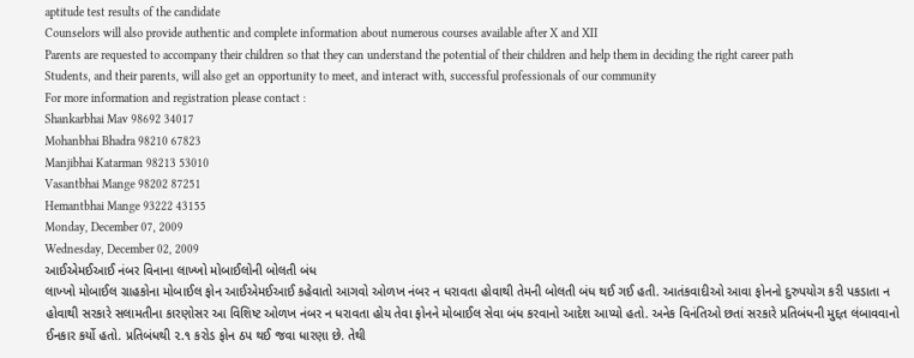aptitude test results of the candidate
Counselors will also provide authentic and complete information about numerous courses available after X and XII
Parents are requested to accompany their children so that they can understand the potential of their children and help them in deciding the right career path
Students, and their parents, will also get an opportunity to meet, and interact with, successful professionals of our community
For more information and registration please contact :
Shankarbhai Mav 98692 34017
Mohanbhai Bhadra 98210 67823
Manjibhai Katarman 98213 53010
Vasantbhai Mange 98202 87251
Hemantbhai Mange 93222 43155
Monday, December 07, 2009
Wednesday, December 02, 2009
આઈએમઈઆઈ નંબર વિનાના લાખ્ખો મોબાઈલોની બોલતી બંધ
લાખ્ખો મોબાઈલ ગ્રાહકોના મોબાઈલ ફોન આઈએમઈઆઈ કહેવાતો આગવો ઓળખ નંબર ન ધરાવતા હોવાથી તેમની બોલતી બંધ થઈ ગઈ હતી. આતંકવાદીઓ આવા ફોનનો દુરુપયોગ કરી પકડાતા ન હોવાથી સરકારે સલામતીના કારણોસર આ વિશિષ્ટ ઓળખ નંબર ન ધરાવતા હોય તેવા ફોનને મોબાઈલ સેવા બંધ કરવાનો આદેશ આપ્યો હતો. અનેક વિનંતિઓ છતાં સરકારે પ્રતિબંધની મુદ્દત લંબાવવાનો ઈનકાર કર્યો હતો. પ્રતિબંધથી ૨.૧ કરોડ ફોન ઠપ થઈ જવા ધારણા છે. તેથી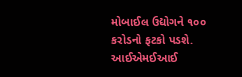મોબાઈલ ઉદ્યોગને ૧૦૦ કરોડનો ફટકો પડશે.
આઈએમઈઆઈ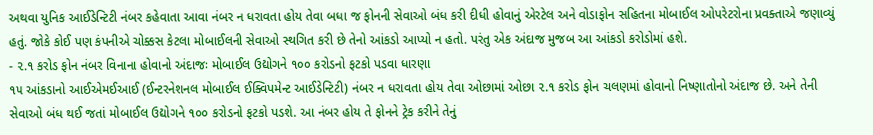અથવા યુનિક આઈડેન્ટિટી નંબર કહેવાતા આવા નંબર ન ધરાવતા હોય તેવા બધા જ ફોનની સેવાઓ બંધ કરી દીધી હોવાનું એરટેલ અને વોડાફોન સહિતના મોબાઈલ ઓપરેટરોના પ્રવક્તાએ જણાવ્યું હતું. જોકે કોઈ પણ કંપનીએ ચોક્કસ કેટલા મોબાઈલની સેવાઓ સ્થગિત કરી છે તેનો આંકડો આપ્યો ન હતો. પરંતુ એક અંદાજ મુજબ આ આંકડો કરોડોમાં હશે.
- ૨.૧ કરોડ ફોન નંબર વિનાના હોવાનો અંદાજઃ મોબાઈલ ઉદ્યોગને ૧૦૦ કરોડનો ફટકો પડવા ધારણા
૧૫ આંકડાનો આઈએમઈઆઈ (ઈન્ટરનેશનલ મોબાઈલ ઈક્વિપમેન્ટ આઈડેન્ટિટી) નંબર ન ધરાવતા હોય તેવા ઓછામાં ઓછા ૨.૧ કરોડ ફોન ચલણમાં હોવાનો નિષ્ણાતોનો અંદાજ છે. અને તેની સેવાઓ બંધ થઈ જતાં મોબાઈલ ઉદ્યોગને ૧૦૦ કરોડનો ફટકો પડશે. આ નંબર હોય તે ફોનને ટ્રેક કરીને તેનું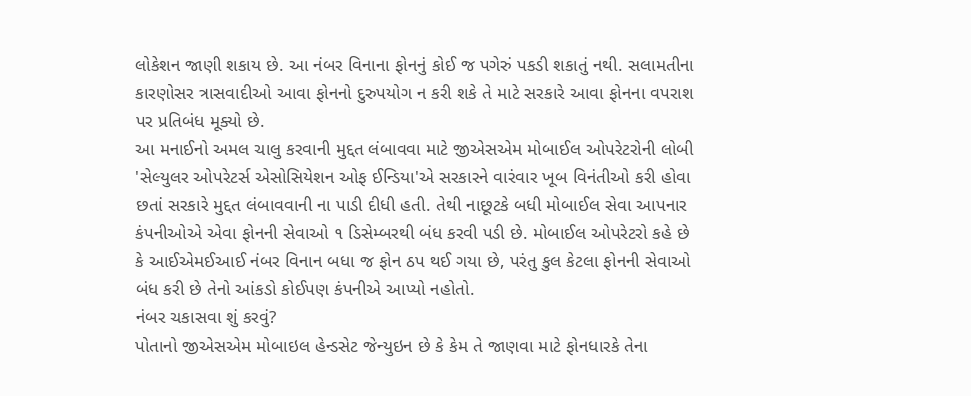લોકેશન જાણી શકાય છે. આ નંબર વિનાના ફોનનું કોઈ જ પગેરું પકડી શકાતું નથી. સલામતીના કારણોસર ત્રાસવાદીઓ આવા ફોનનો દુરુપયોગ ન કરી શકે તે માટે સરકારે આવા ફોનના વપરાશ પર પ્રતિબંધ મૂક્યો છે.
આ મનાઈનો અમલ ચાલુ કરવાની મુદ્દત લંબાવવા માટે જીએસએમ મોબાઈલ ઓપરેટરોની લોબી 'સેલ્યુલર ઓપરેટર્સ એસોસિયેશન ઓફ ઈન્ડિયા'એ સરકારને વારંવાર ખૂબ વિનંતીઓ કરી હોવા છતાં સરકારે મુદ્દત લંબાવવાની ના પાડી દીધી હતી. તેથી નાછૂટકે બધી મોબાઈલ સેવા આપનાર કંપનીઓએ એવા ફોનની સેવાઓ ૧ ડિસેમ્બરથી બંધ કરવી પડી છે. મોબાઈલ ઓપરેટરો કહે છે કે આઈએમઈઆઈ નંબર વિનાન બધા જ ફોન ઠપ થઈ ગયા છે, પરંતુ કુલ કેટલા ફોનની સેવાઓ બંધ કરી છે તેનો આંકડો કોઈપણ કંપનીએ આપ્યો નહોતો.
નંબર ચકાસવા શું કરવું?
પોતાનો જીએસએમ મોબાઇલ હેન્ડસેટ જેન્યુઇન છે કે કેમ તે જાણવા માટે ફોનધારકે તેના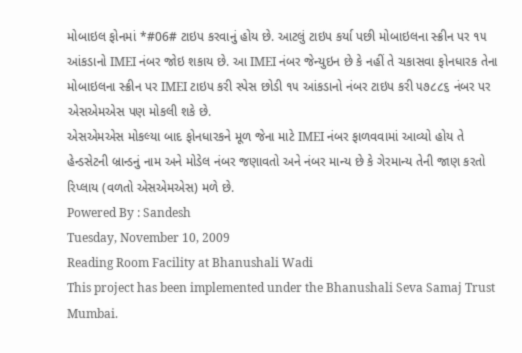મોબાઇલ ફોનમાં *#06# ટાઇપ કરવાનું હોય છે. આટલું ટાઇપ કર્યા પછી મોબાઇલના સ્ક્રીન પર ૧૫ આંકડાનો IMEI નંબર જોઇ શકાય છે. આ IMEI નંબર જેન્યુઇન છે કે નહીં તે ચકાસવા ફોનધારક તેના મોબાઇલના સ્ક્રીન પર IMEI ટાઇપ કરી સ્પેસ છોડી ૧૫ આંકડાનો નંબર ટાઇપ કરી ૫૭૮૮૬ નંબર પર એસએમએસ પણ મોકલી શકે છે.
એસએમએસ મોકલ્યા બાદ ફોનધારકને મૂળ જેના માટે IMEI નંબર ફાળવવામાં આવ્યો હોય તે હેન્ડસેટની બ્રાન્ડનું નામ અને મોડેલ નંબર જણાવતો અને નંબર માન્ય છે કે ગેરમાન્ય તેની જાણ કરતો રિપ્લાય (વળતો એસએમએસ) મળે છે.
Powered By : Sandesh
Tuesday, November 10, 2009
Reading Room Facility at Bhanushali Wadi
This project has been implemented under the Bhanushali Seva Samaj Trust Mumbai.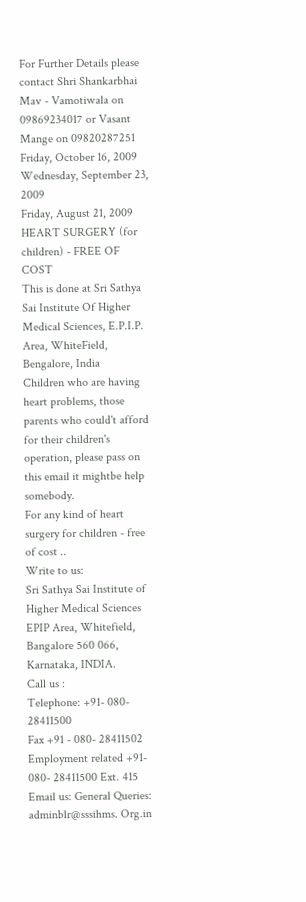For Further Details please contact Shri Shankarbhai Mav - Vamotiwala on 09869234017 or Vasant Mange on 09820287251
Friday, October 16, 2009
Wednesday, September 23, 2009
Friday, August 21, 2009
HEART SURGERY (for children) - FREE OF COST
This is done at Sri Sathya Sai Institute Of Higher Medical Sciences, E.P.I.P. Area, WhiteField, Bengalore, India
Children who are having heart problems, those parents who could't afford for their children's operation, please pass on this email it mightbe help somebody.
For any kind of heart surgery for children - free of cost ..
Write to us:
Sri Sathya Sai Institute of Higher Medical Sciences
EPIP Area, Whitefield,
Bangalore 560 066,
Karnataka, INDIA.
Call us :
Telephone: +91- 080- 28411500
Fax +91 - 080- 28411502
Employment related +91- 080- 28411500 Ext. 415
Email us: General Queries: adminblr@sssihms. Org.in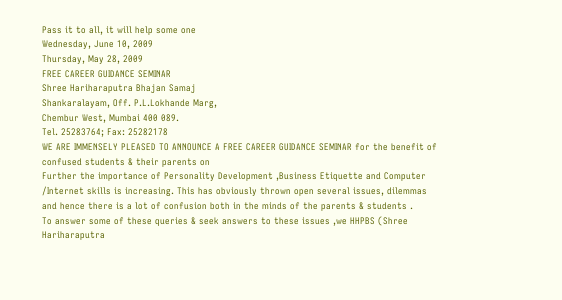Pass it to all, it will help some one
Wednesday, June 10, 2009
Thursday, May 28, 2009
FREE CAREER GUIDANCE SEMINAR
Shree Hariharaputra Bhajan Samaj
Shankaralayam, Off. P.L.Lokhande Marg,
Chembur West, Mumbai 400 089.
Tel. 25283764; Fax: 25282178
WE ARE IMMENSELY PLEASED TO ANNOUNCE A FREE CAREER GUIDANCE SEMINAR for the benefit of confused students & their parents on
Further the importance of Personality Development ,Business Etiquette and Computer /Internet skills is increasing. This has obviously thrown open several issues, dilemmas and hence there is a lot of confusion both in the minds of the parents & students .
To answer some of these queries & seek answers to these issues ,we HHPBS (Shree Hariharaputra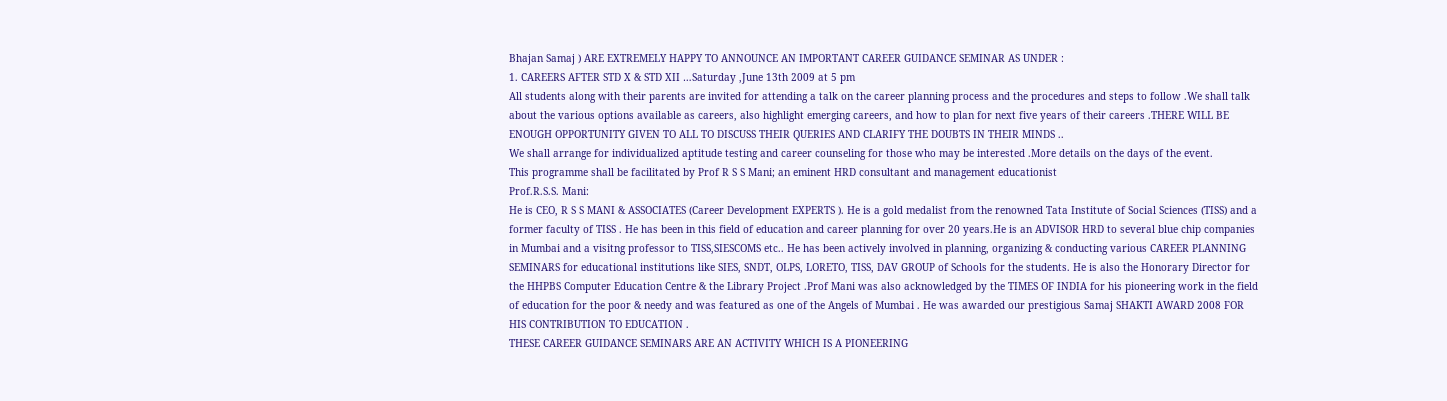Bhajan Samaj ) ARE EXTREMELY HAPPY TO ANNOUNCE AN IMPORTANT CAREER GUIDANCE SEMINAR AS UNDER :
1. CAREERS AFTER STD X & STD XII …Saturday ,June 13th 2009 at 5 pm
All students along with their parents are invited for attending a talk on the career planning process and the procedures and steps to follow .We shall talk about the various options available as careers, also highlight emerging careers, and how to plan for next five years of their careers .THERE WILL BE ENOUGH OPPORTUNITY GIVEN TO ALL TO DISCUSS THEIR QUERIES AND CLARIFY THE DOUBTS IN THEIR MINDS ..
We shall arrange for individualized aptitude testing and career counseling for those who may be interested .More details on the days of the event.
This programme shall be facilitated by Prof R S S Mani; an eminent HRD consultant and management educationist
Prof.R.S.S. Mani:
He is CEO, R S S MANI & ASSOCIATES (Career Development EXPERTS ). He is a gold medalist from the renowned Tata Institute of Social Sciences (TISS) and a former faculty of TISS . He has been in this field of education and career planning for over 20 years.He is an ADVISOR HRD to several blue chip companies in Mumbai and a visitng professor to TISS,SIESCOMS etc.. He has been actively involved in planning, organizing & conducting various CAREER PLANNING SEMINARS for educational institutions like SIES, SNDT, OLPS, LORETO, TISS, DAV GROUP of Schools for the students. He is also the Honorary Director for the HHPBS Computer Education Centre & the Library Project .Prof Mani was also acknowledged by the TIMES OF INDIA for his pioneering work in the field of education for the poor & needy and was featured as one of the Angels of Mumbai . He was awarded our prestigious Samaj SHAKTI AWARD 2008 FOR HIS CONTRIBUTION TO EDUCATION .
THESE CAREER GUIDANCE SEMINARS ARE AN ACTIVITY WHICH IS A PIONEERING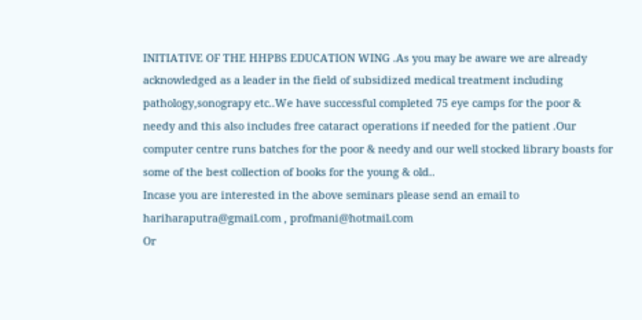INITIATIVE OF THE HHPBS EDUCATION WING .As you may be aware we are already acknowledged as a leader in the field of subsidized medical treatment including pathology,sonograpy etc..We have successful completed 75 eye camps for the poor & needy and this also includes free cataract operations if needed for the patient .Our computer centre runs batches for the poor & needy and our well stocked library boasts for some of the best collection of books for the young & old..
Incase you are interested in the above seminars please send an email to
hariharaputra@gmail.com , profmani@hotmail.com
Or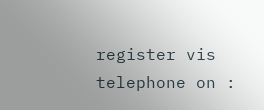register vis telephone on :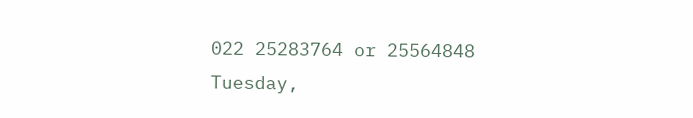022 25283764 or 25564848
Tuesday,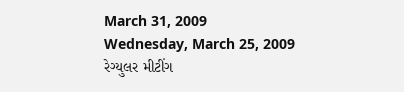March 31, 2009
Wednesday, March 25, 2009
રેગ્યુલર મીટીંગ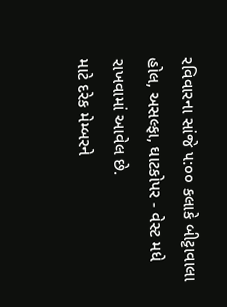રવિવારના સાંજે ૫:૦૦ કલાકે બીટ્ટાવાલા હોલ, અસલ્ફા, ઘાટકોપર - વેસ્ટ મધે રાખવામાં આવેલ છે.
માટે દરેક મેમ્બરને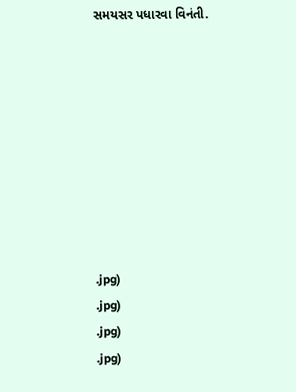સમયસર પધારવા વિનંતી.









.jpg)
.jpg)
.jpg)
.jpg)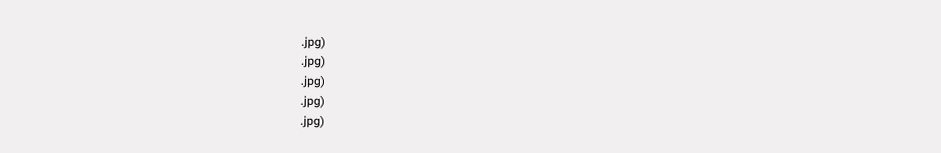.jpg)
.jpg)
.jpg)
.jpg)
.jpg)